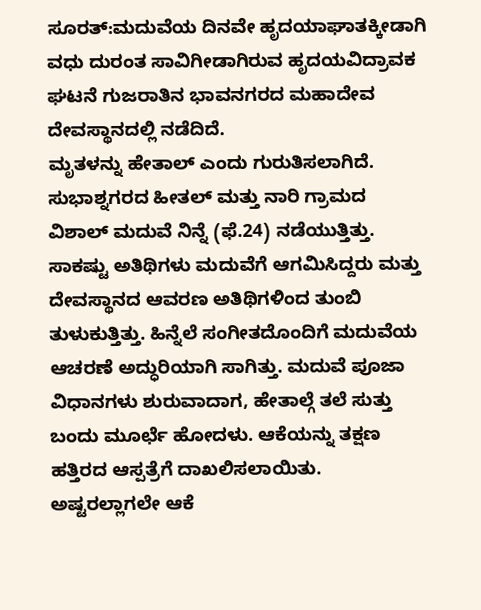ಸೂರತ್:ಮದುವೆಯ ದಿನವೇ ಹೃದಯಾಘಾತಕ್ಕೀಡಾಗಿ ವಧು ದುರಂತ ಸಾವಿಗೀಡಾಗಿರುವ ಹೃದಯವಿದ್ರಾವಕ ಘಟನೆ ಗುಜರಾತಿನ ಭಾವನಗರದ ಮಹಾದೇವ ದೇವಸ್ಥಾನದಲ್ಲಿ ನಡೆದಿದೆ.
ಮೃತಳನ್ನು ಹೇತಾಲ್ ಎಂದು ಗುರುತಿಸಲಾಗಿದೆ. ಸುಭಾಶ್ನಗರದ ಹೀತಲ್ ಮತ್ತು ನಾರಿ ಗ್ರಾಮದ ವಿಶಾಲ್ ಮದುವೆ ನಿನ್ನೆ (ಫೆ.24) ನಡೆಯುತ್ತಿತ್ತು. ಸಾಕಷ್ಟು ಅತಿಥಿಗಳು ಮದುವೆಗೆ ಆಗಮಿಸಿದ್ದರು ಮತ್ತು ದೇವಸ್ಥಾನದ ಆವರಣ ಅತಿಥಿಗಳಿಂದ ತುಂಬಿ ತುಳುಕುತ್ತಿತ್ತು. ಹಿನ್ನೆಲೆ ಸಂಗೀತದೊಂದಿಗೆ ಮದುವೆಯ ಆಚರಣೆ ಅದ್ಧುರಿಯಾಗಿ ಸಾಗಿತ್ತು. ಮದುವೆ ಪೂಜಾ ವಿಧಾನಗಳು ಶುರುವಾದಾಗ, ಹೇತಾಲ್ಗೆ ತಲೆ ಸುತ್ತು ಬಂದು ಮೂರ್ಛೆ ಹೋದಳು. ಆಕೆಯನ್ನು ತಕ್ಷಣ ಹತ್ತಿರದ ಆಸ್ಪತ್ರೆಗೆ ದಾಖಲಿಸಲಾಯಿತು. ಅಷ್ಟರಲ್ಲಾಗಲೇ ಆಕೆ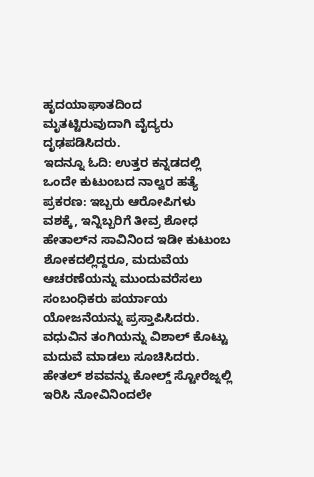ಹೃದಯಾಘಾತದಿಂದ ಮೃತಟ್ಟಿರುವುದಾಗಿ ವೈದ್ಯರು ದೃಢಪಡಿಸಿದರು.
ಇದನ್ನೂ ಓದಿ: ಉತ್ತರ ಕನ್ನಡದಲ್ಲಿ ಒಂದೇ ಕುಟುಂಬದ ನಾಲ್ವರ ಹತ್ಯೆ ಪ್ರಕರಣ: ಇಬ್ಬರು ಆರೋಪಿಗಳು ವಶಕ್ಕೆ, ಇನ್ನಿಬ್ಬರಿಗೆ ತೀವ್ರ ಶೋಧ
ಹೇತಾಲ್‌ನ ಸಾವಿನಿಂದ ಇಡೀ ಕುಟುಂಬ ಶೋಕದಲ್ಲಿದ್ದರೂ, ಮದುವೆಯ ಆಚರಣೆಯನ್ನು ಮುಂದುವರೆಸಲು ಸಂಬಂಧಿಕರು ಪರ್ಯಾಯ ಯೋಜನೆಯನ್ನು ಪ್ರಸ್ತಾಪಿಸಿದರು. ವಧುವಿನ ತಂಗಿಯನ್ನು ವಿಶಾಲ್ ಕೊಟ್ಟು ಮದುವೆ ಮಾಡಲು ಸೂಚಿಸಿದರು. ಹೇತಲ್ ಶವವನ್ನು ಕೋಲ್ಡ್ ಸ್ಟೋರೆಜ್ನಲ್ಲಿ ಇರಿಸಿ ನೋವಿನಿಂದಲೇ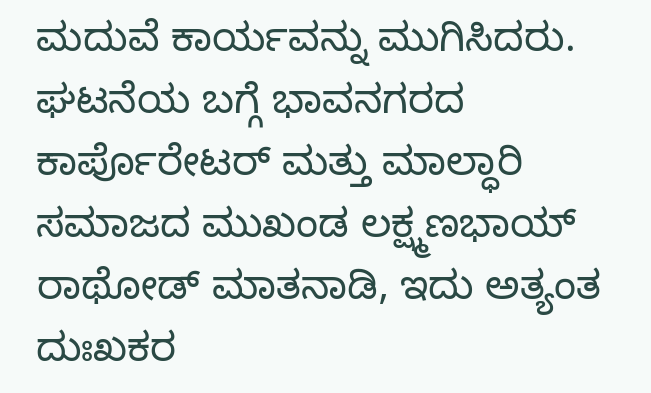ಮದುವೆ ಕಾರ್ಯವನ್ನು ಮುಗಿಸಿದರು.
ಘಟನೆಯ ಬಗ್ಗೆ ಭಾವನಗರದ ಕಾರ್ಪೊರೇಟರ್ ಮತ್ತು ಮಾಲ್ಧಾರಿ ಸಮಾಜದ ಮುಖಂಡ ಲಕ್ಷ್ಮಣಭಾಯ್ ರಾಥೋಡ್ ಮಾತನಾಡಿ, ಇದು ಅತ್ಯಂತ ದುಃಖಕರ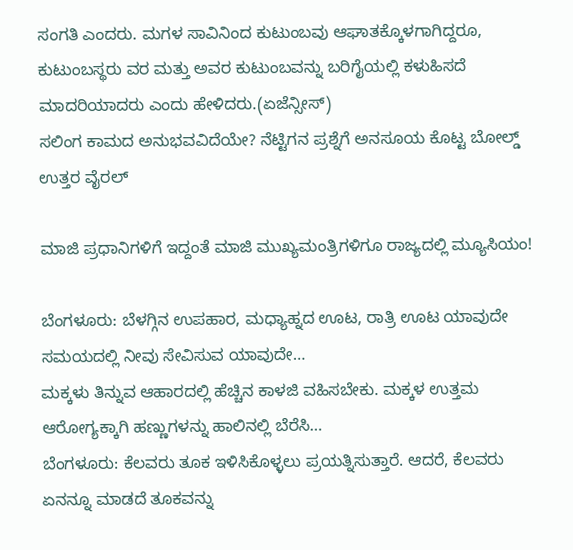ಸಂಗತಿ ಎಂದರು. ಮಗಳ ಸಾವಿನಿಂದ ಕುಟುಂಬವು ಆಘಾತಕ್ಕೊಳಗಾಗಿದ್ದರೂ, ಕುಟುಂಬಸ್ಥರು ವರ ಮತ್ತು ಅವರ ಕುಟುಂಬವನ್ನು ಬರಿಗೈಯಲ್ಲಿ ಕಳುಹಿಸದೆ ಮಾದರಿಯಾದರು ಎಂದು ಹೇಳಿದರು.(ಏಜೆನ್ಸೀಸ್)
ಸಲಿಂಗ ಕಾಮದ ಅನುಭವವಿದೆಯೇ? ನೆಟ್ಟಿಗನ ಪ್ರಶ್ನೆಗೆ ಅನಸೂಯ ಕೊಟ್ಟ ಬೋಲ್ಡ್ ಉತ್ತರ ವೈರಲ್

ಮಾಜಿ ಪ್ರಧಾನಿಗಳಿಗೆ ಇದ್ದಂತೆ ಮಾಜಿ ಮುಖ್ಯಮಂತ್ರಿಗಳಿಗೂ ರಾಜ್ಯದಲ್ಲಿ ಮ್ಯೂಸಿಯಂ!

ಬೆಂಗಳೂರು: ಬೆಳಗ್ಗಿನ ಉಪಹಾರ, ಮಧ್ಯಾಹ್ನದ ಊಟ, ರಾತ್ರಿ ಊಟ ಯಾವುದೇ ಸಮಯದಲ್ಲಿ ನೀವು ಸೇವಿಸುವ ಯಾವುದೇ…
ಮಕ್ಕಳು ತಿನ್ನುವ ಆಹಾರದಲ್ಲಿ ಹೆಚ್ಚಿನ ಕಾಳಜಿ ವಹಿಸಬೇಕು. ಮಕ್ಕಳ ಉತ್ತಮ ಆರೋಗ್ಯಕ್ಕಾಗಿ ಹಣ್ಣುಗಳನ್ನು ಹಾಲಿನಲ್ಲಿ ಬೆರೆಸಿ…
ಬೆಂಗಳೂರು: ಕೆಲವರು ತೂಕ ಇಳಿಸಿಕೊಳ್ಳಲು ಪ್ರಯತ್ನಿಸುತ್ತಾರೆ. ಆದರೆ, ಕೆಲವರು ಏನನ್ನೂ ಮಾಡದೆ ತೂಕವನ್ನು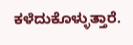ಕಳೆದುಕೊಳ್ಳುತ್ತಾರೆ.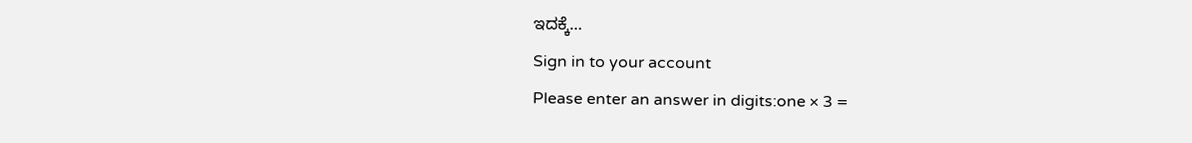ಇದಕ್ಕೆ…
Sign in to your account
Please enter an answer in digits:one × 3 =